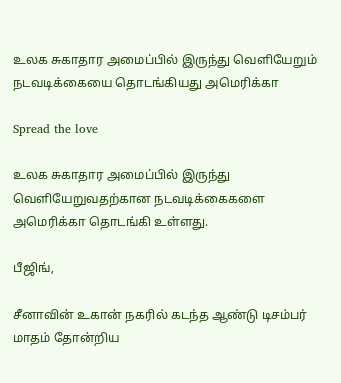உலக சுகாதார அமைப்பில் இருந்து வெளியேறும் நடவடிக்கையை தொடங்கியது அமெரிக்கா

Spread the love

உலக சுகாதார அமைப்பில் இருந்து வெளியேறுவதற்கான நடவடிக்கைகளை அமெரிக்கா தொடங்கி உள்ளது.

பீஜிங்,

சீனாவின் உகான் நகரில் கடந்த ஆண்டு டிசம்பர் மாதம் தோன்றிய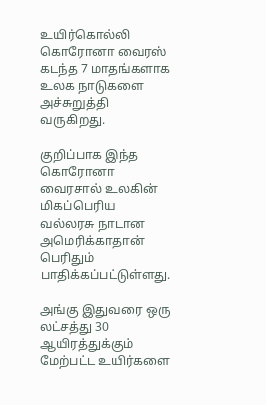உயிர்கொல்லி கொரோனா வைரஸ் கடந்த 7 மாதங்களாக உலக நாடுகளை அச்சுறுத்தி வருகிறது.

குறிப்பாக இந்த கொரோனா வைரசால் உலகின் மிகப்பெரிய வல்லரசு நாடான அமெரிக்காதான் பெரிதும் பாதிக்கப்பட்டுள்ளது.

அங்கு இதுவரை ஒரு லட்சத்து 30 ஆயிரத்துக்கும் மேற்பட்ட உயிர்களை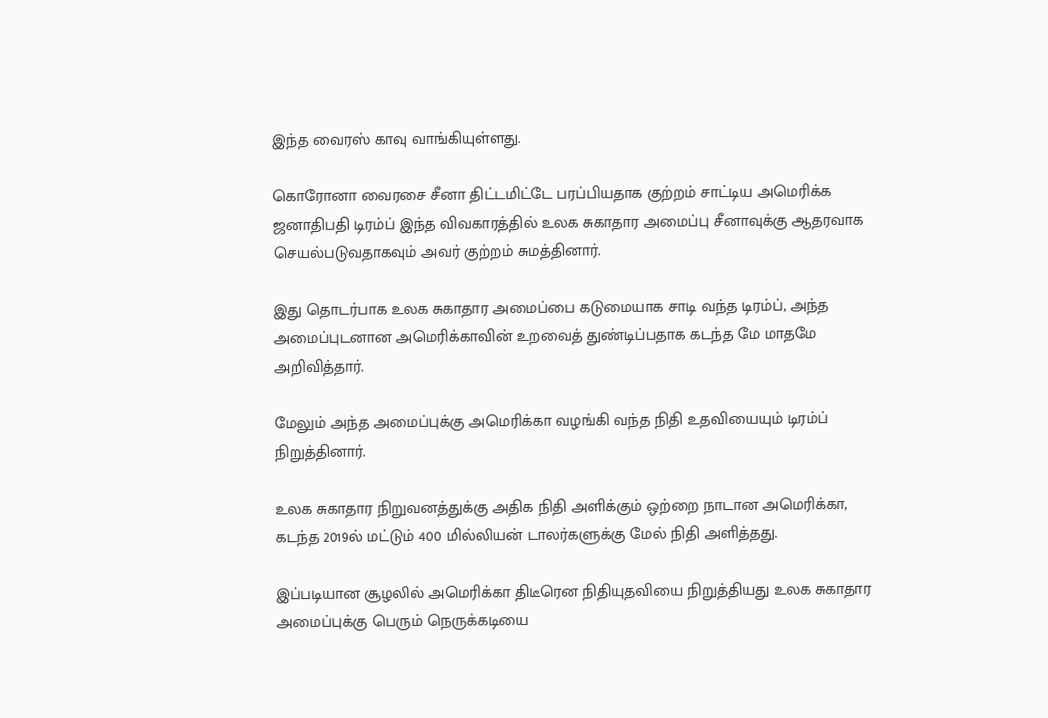இந்த வைரஸ் காவு வாங்கியுள்ளது.

கொரோனா வைரசை சீனா திட்டமிட்டே பரப்பியதாக குற்றம் சாட்டிய அமெரிக்க ஜனாதிபதி டிரம்ப் இந்த விவகாரத்தில் உலக சுகாதார அமைப்பு சீனாவுக்கு ஆதரவாக செயல்படுவதாகவும் அவர் குற்றம் சுமத்தினார்.

இது தொடர்பாக உலக சுகாதார அமைப்பை கடுமையாக சாடி வந்த டிரம்ப், அந்த அமைப்புடனான அமெரிக்காவின் உறவைத் துண்டிப்பதாக கடந்த மே மாதமே அறிவித்தார்.

மேலும் அந்த அமைப்புக்கு அமெரிக்கா வழங்கி வந்த நிதி உதவியையும் டிரம்ப் நிறுத்தினார்.

உலக சுகாதார நிறுவனத்துக்கு அதிக நிதி அளிக்கும் ஒற்றை நாடான அமெரிக்கா, கடந்த 2019ல் மட்டும் 400 மில்லியன் டாலர்களுக்கு மேல் நிதி அளித்தது.

இப்படியான சூழலில் அமெரிக்கா திடீரென நிதியுதவியை நிறுத்தியது உலக சுகாதார அமைப்புக்கு பெரும் நெருக்கடியை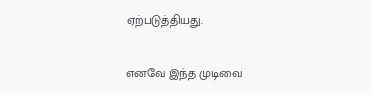ஏற்படுத்தியது.

எனவே இந்த முடிவை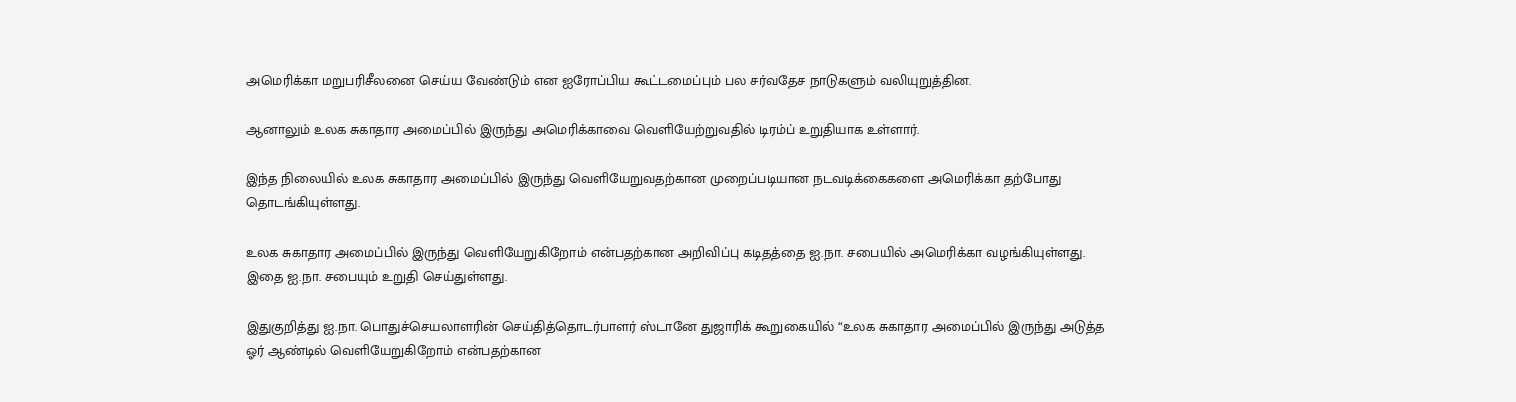அமெரிக்கா மறுபரிசீலனை செய்ய வேண்டும் என ஐரோப்பிய கூட்டமைப்பும் பல சர்வதேச நாடுகளும் வலியுறுத்தின.

ஆனாலும் உலக சுகாதார அமைப்பில் இருந்து அமெரிக்காவை வெளியேற்றுவதில் டிரம்ப் உறுதியாக உள்ளார்.

இந்த நிலையில் உலக சுகாதார அமைப்பில் இருந்து வெளியேறுவதற்கான முறைப்படியான நடவடிக்கைகளை அமெரிக்கா தற்போது தொடங்கியுள்ளது.

உலக சுகாதார அமைப்பில் இருந்து வெளியேறுகிறோம் என்பதற்கான அறிவிப்பு கடிதத்தை ஐ.நா. சபையில் அமெரிக்கா வழங்கியுள்ளது. இதை ஐ.நா. சபையும் உறுதி செய்துள்ளது.

இதுகுறித்து ஐ.நா. பொதுச்செயலாளரின் செய்தித்தொடர்பாளர் ஸ்டானே துஜாரிக் கூறுகையில் “உலக சுகாதார அமைப்பில் இருந்து அடுத்த ஓர் ஆண்டில் வெளியேறுகிறோம் என்பதற்கான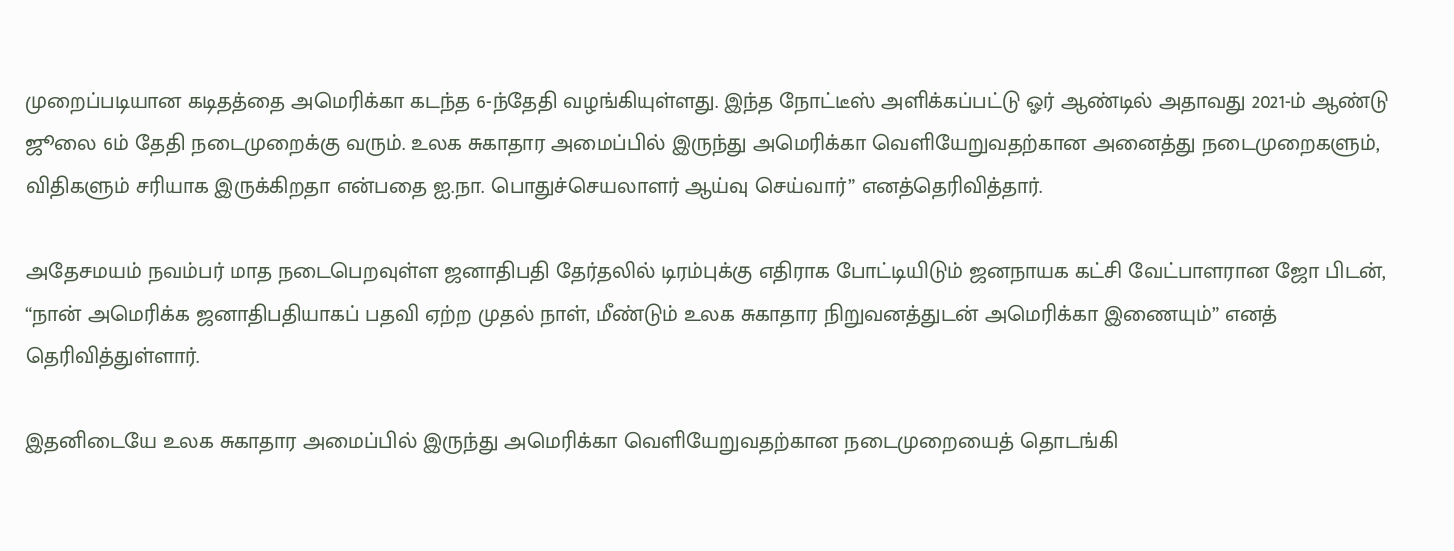முறைப்படியான கடிதத்தை அமெரிக்கா கடந்த 6-ந்தேதி வழங்கியுள்ளது. இந்த நோட்டீஸ் அளிக்கப்பட்டு ஓர் ஆண்டில் அதாவது 2021-ம் ஆண்டு ஜூலை 6ம் தேதி நடைமுறைக்கு வரும். உலக சுகாதார அமைப்பில் இருந்து அமெரிக்கா வெளியேறுவதற்கான அனைத்து நடைமுறைகளும், விதிகளும் சரியாக இருக்கிறதா என்பதை ஐ.நா. பொதுச்செயலாளர் ஆய்வு செய்வார்” எனத்தெரிவித்தார்.

அதேசமயம் நவம்பர் மாத நடைபெறவுள்ள ஜனாதிபதி தேர்தலில் டிரம்புக்கு எதிராக போட்டியிடும் ஜனநாயக கட்சி வேட்பாளரான ஜோ பிடன், “நான் அமெரிக்க ஜனாதிபதியாகப் பதவி ஏற்ற முதல் நாள், மீண்டும் உலக சுகாதார நிறுவனத்துடன் அமெரிக்கா இணையும்” எனத் தெரிவித்துள்ளார்.

இதனிடையே உலக சுகாதார அமைப்பில் இருந்து அமெரிக்கா வெளியேறுவதற்கான நடைமுறையைத் தொடங்கி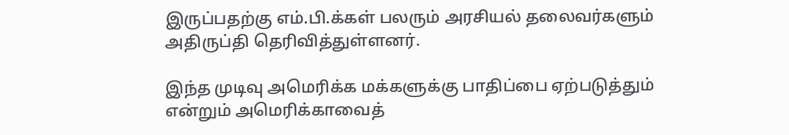இருப்பதற்கு எம்.பி.க்கள் பலரும் அரசியல் தலைவர்களும் அதிருப்தி தெரிவித்துள்ளனர்.

இந்த முடிவு அமெரிக்க மக்களுக்கு பாதிப்பை ஏற்படுத்தும் என்றும் அமெரிக்காவைத்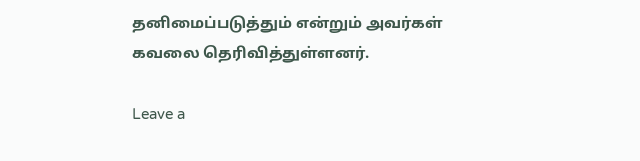தனிமைப்படுத்தும் என்றும் அவர்கள் கவலை தெரிவித்துள்ளனர்.

Leave a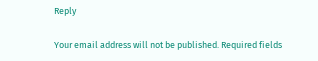Reply

Your email address will not be published. Required fields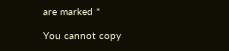are marked *

You cannot copy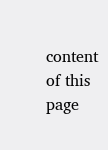content of this page